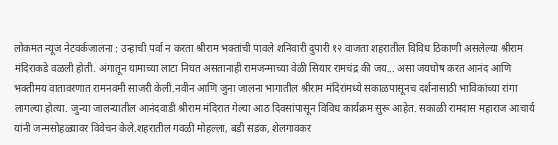लोकमत न्यूज नेटवर्कजालना : उन्हाची पर्वा न करता श्रीराम भक्तांची पावले शनिवारी दुपारी १२ वाजता शहरातील विविध ठिकाणी असलेल्या श्रीराम मंदिराकडे वळली होती. अंगातून घामाच्या लाटा निघत असतानाही रामजन्माच्या वेळी सियार रामचंद्र की जय... असा जयघोष करत आनंद आणि भक्तीमय वातावरणात रामनवमी साजरी केली.नवीन आणि जुना जालना भागातील श्रीराम मंदिरांमध्ये सकाळपासूनच दर्शनासाठी भाविकांच्या रांगा लागल्या होत्या. जुन्या जालन्यातील आनंदवाडी श्रीराम मंदिरात गेल्या आठ दिवसांपासून विविध कार्यक्रम सुरू आहेत. सकाळी रामदास महाराज आचार्य यांनी जन्मसोहळ्यावर विवेचन केले.शहरातील गवळी मोहल्ला, बडी सडक, शेलगावकर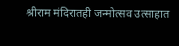श्रीराम मंदिरातही जन्मोत्सव उत्साहात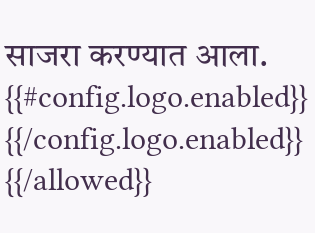साजरा करण्यात आला.
{{#config.logo.enabled}} {{/config.logo.enabled}}
{{/allowed}}